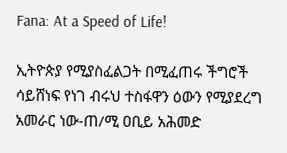Fana: At a Speed of Life!

ኢትዮጵያ የሚያስፈልጋት በሚፈጠሩ ችግሮች ሳይሸነፍ የነገ ብሩህ ተስፋዋን ዕውን የሚያደረግ አመራር ነው-ጠ/ሚ ዐቢይ አሕመድ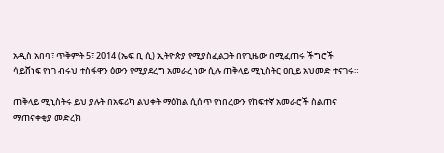አዲስ አበባ፣ ጥቅምት 5፣ 2014 (ኤፍ ቢ ሲ) ኢትዮጵያ የሚያስፈልጋት በየጊዜው በሚፈጠሩ ችግሮች ሳይሸነፍ የነገ ብሩህ ተስፋዋን ዕውን የሚያደረግ አመራረ ነው ሲሉ ጠቅላይ ሚኒስትር ዐቢይ አህመድ ተናገሩ።

ጠቅላይ ሚኒስትሩ ይህ ያሉት በአፍሪካ ልህቀት ማዕከል ሲሰጥ የነበረውን የከፍተኛ አመራሮች ስልጠና ማጠናቀቂያ መድረክ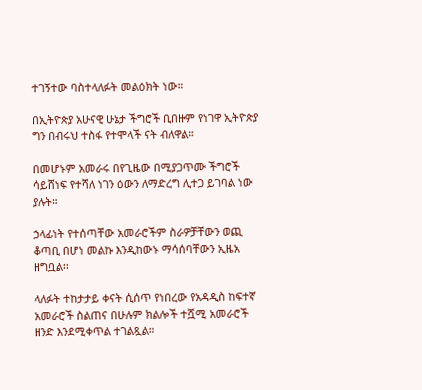ተገኝተው ባስተላለፉት መልዕክት ነው።

በኢትዮጵያ አሁናዊ ሁኔታ ችግሮች ቢበዙም የነገዋ ኢትዮጵያ ግን በብሩህ ተስፋ የተሞላች ናት ብለዋል።

በመሆኑም አመራሩ በየጊዜው በሚያጋጥሙ ችግሮች ሳይሸነፍ የተሻለ ነገን ዕውን ለማድረግ ሊተጋ ይገባል ነው ያሉት።

ኃላፊነት የተሰጣቸው አመራሮችም ስራዎቻቸውን ወጪ ቆጣቢ በሆነ መልኩ እንዲከውኑ ማሳሰባቸውን ኢዜአ ዘግቧል፡፡

ላለፉት ተከታታይ ቀናት ሲሰጥ የነበረው የአዳዲስ ከፍተኛ አመራሮች ስልጠና በሁሉም ክልሎች ተሿሚ አመራሮች ዘንድ እንደሚቀጥል ተገልጿል።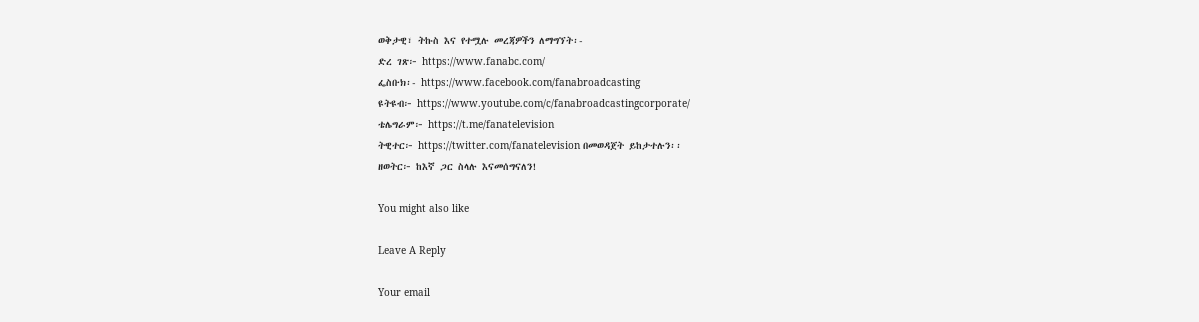ወቅታዊ፣ ትኩስ እና የተሟሉ መረጃዎችን ለማግኘት፡-
ድረ ገጽ፦ https://www.fanabc.com/
ፌስቡክ፡- https://www.facebook.com/fanabroadcasting
ዩትዩብ፦ https://www.youtube.com/c/fanabroadcastingcorporate/
ቴሌግራም፦ https://t.me/fanatelevision
ትዊተር፦ https://twitter.com/fanatelevision በመወዳጀት ይከታተሉን፡፡
ዘወትር፦ ከእኛ ጋር ስላሉ እናመሰግናለን!

You might also like

Leave A Reply

Your email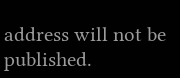address will not be published.